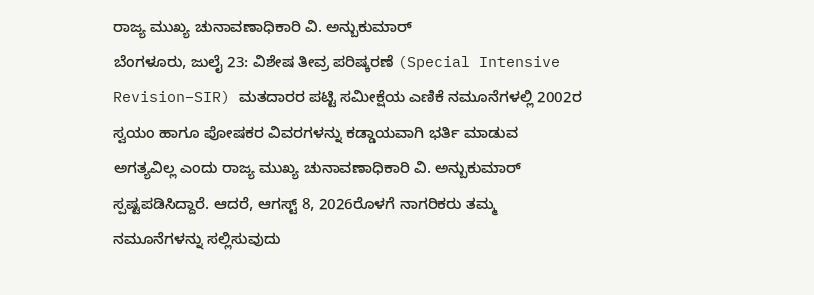ರಾಜ್ಯ ಮುಖ್ಯ ಚುನಾವಣಾಧಿಕಾರಿ ವಿ. ಅನ್ಬುಕುಮಾರ್
ಬೆಂಗಳೂರು, ಜುಲೈ 23: ವಿಶೇಷ ತೀವ್ರ ಪರಿಷ್ಕರಣೆ (Special Intensive Revision–SIR) ಮತದಾರರ ಪಟ್ಟಿ ಸಮೀಕ್ಷೆಯ ಎಣಿಕೆ ನಮೂನೆಗಳಲ್ಲಿ 2002ರ ಸ್ವಯಂ ಹಾಗೂ ಪೋಷಕರ ವಿವರಗಳನ್ನು ಕಡ್ಡಾಯವಾಗಿ ಭರ್ತಿ ಮಾಡುವ ಅಗತ್ಯವಿಲ್ಲ ಎಂದು ರಾಜ್ಯ ಮುಖ್ಯ ಚುನಾವಣಾಧಿಕಾರಿ ವಿ. ಅನ್ಬುಕುಮಾರ್ ಸ್ಪಷ್ಟಪಡಿಸಿದ್ದಾರೆ. ಆದರೆ, ಆಗಸ್ಟ್ 8, 2026ರೊಳಗೆ ನಾಗರಿಕರು ತಮ್ಮ ನಮೂನೆಗಳನ್ನು ಸಲ್ಲಿಸುವುದು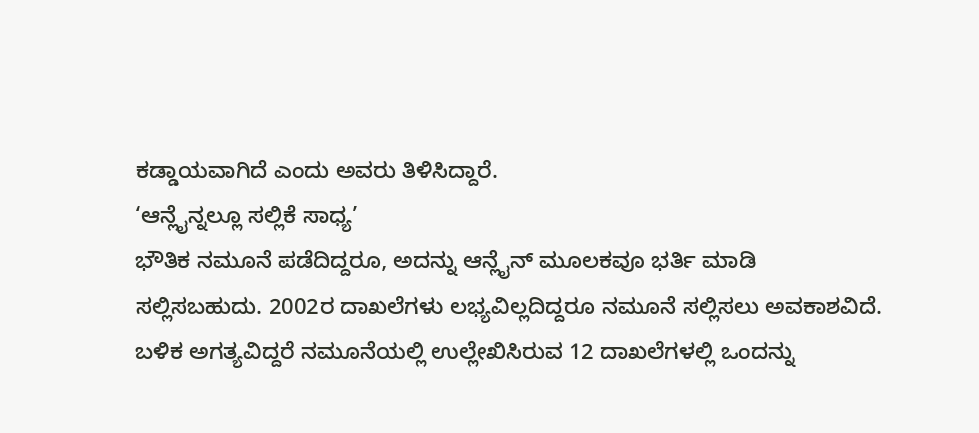ಕಡ್ಡಾಯವಾಗಿದೆ ಎಂದು ಅವರು ತಿಳಿಸಿದ್ದಾರೆ.
‘ಆನ್ಲೈನ್ನಲ್ಲೂ ಸಲ್ಲಿಕೆ ಸಾಧ್ಯ’
ಭೌತಿಕ ನಮೂನೆ ಪಡೆದಿದ್ದರೂ, ಅದನ್ನು ಆನ್ಲೈನ್ ಮೂಲಕವೂ ಭರ್ತಿ ಮಾಡಿ ಸಲ್ಲಿಸಬಹುದು. 2002ರ ದಾಖಲೆಗಳು ಲಭ್ಯವಿಲ್ಲದಿದ್ದರೂ ನಮೂನೆ ಸಲ್ಲಿಸಲು ಅವಕಾಶವಿದೆ. ಬಳಿಕ ಅಗತ್ಯವಿದ್ದರೆ ನಮೂನೆಯಲ್ಲಿ ಉಲ್ಲೇಖಿಸಿರುವ 12 ದಾಖಲೆಗಳಲ್ಲಿ ಒಂದನ್ನು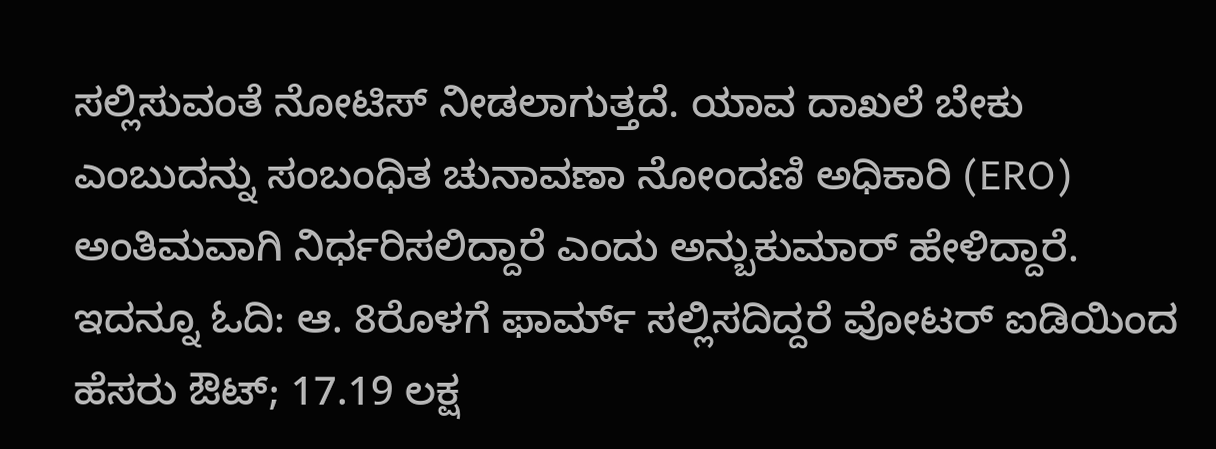ಸಲ್ಲಿಸುವಂತೆ ನೋಟಿಸ್ ನೀಡಲಾಗುತ್ತದೆ. ಯಾವ ದಾಖಲೆ ಬೇಕು ಎಂಬುದನ್ನು ಸಂಬಂಧಿತ ಚುನಾವಣಾ ನೋಂದಣಿ ಅಧಿಕಾರಿ (ERO) ಅಂತಿಮವಾಗಿ ನಿರ್ಧರಿಸಲಿದ್ದಾರೆ ಎಂದು ಅನ್ಬುಕುಮಾರ್ ಹೇಳಿದ್ದಾರೆ.
ಇದನ್ನೂ ಓದಿ: ಆ. 8ರೊಳಗೆ ಫಾರ್ಮ್ ಸಲ್ಲಿಸದಿದ್ದರೆ ವೋಟರ್ ಐಡಿಯಿಂದ ಹೆಸರು ಔಟ್; 17.19 ಲಕ್ಷ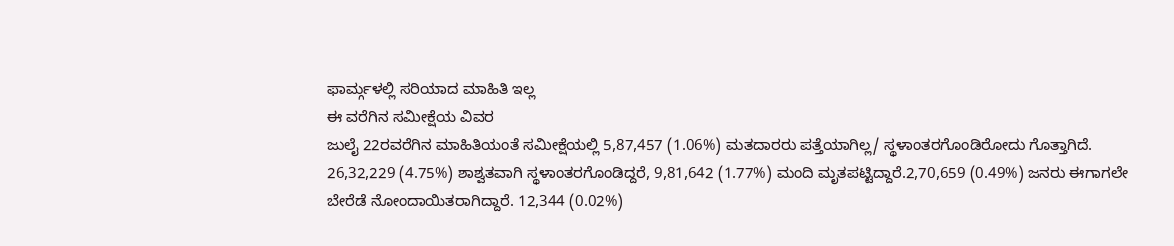ಫಾರ್ಮ್ಗಳಲ್ಲಿ ಸರಿಯಾದ ಮಾಹಿತಿ ಇಲ್ಲ
ಈ ವರೆಗಿನ ಸಮೀಕ್ಷೆಯ ವಿವರ
ಜುಲೈ 22ರವರೆಗಿನ ಮಾಹಿತಿಯಂತೆ ಸಮೀಕ್ಷೆಯಲ್ಲಿ 5,87,457 (1.06%) ಮತದಾರರು ಪತ್ತೆಯಾಗಿಲ್ಲ/ ಸ್ಥಳಾಂತರಗೊಂಡಿರೋದು ಗೊತ್ತಾಗಿದೆ. 26,32,229 (4.75%) ಶಾಶ್ವತವಾಗಿ ಸ್ಥಳಾಂತರಗೊಂಡಿದ್ದರೆ, 9,81,642 (1.77%) ಮಂದಿ ಮೃತಪಟ್ಟಿದ್ದಾರೆ.2,70,659 (0.49%) ಜನರು ಈಗಾಗಲೇ ಬೇರೆಡೆ ನೋಂದಾಯಿತರಾಗಿದ್ದಾರೆ. 12,344 (0.02%)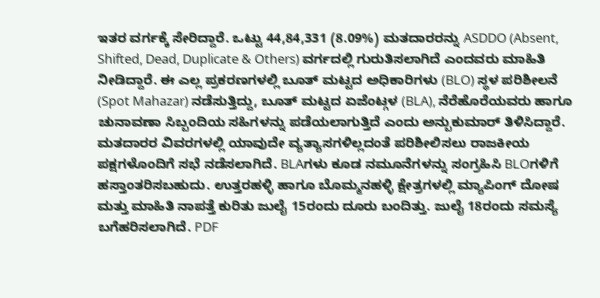ಇತರ ವರ್ಗಕ್ಕೆ ಸೇರಿದ್ದಾರೆ. ಒಟ್ಟು 44,84,331 (8.09%) ಮತದಾರರನ್ನು ASDDO (Absent, Shifted, Dead, Duplicate & Others) ವರ್ಗದಲ್ಲಿ ಗುರುತಿಸಲಾಗಿದೆ ಎಂದವರು ಮಾಹಿತಿ ನೀಡಿದ್ದಾರೆ. ಈ ಎಲ್ಲ ಪ್ರಕರಣಗಳಲ್ಲಿ ಬೂತ್ ಮಟ್ಟದ ಅಧಿಕಾರಿಗಳು (BLO) ಸ್ಥಳ ಪರಿಶೀಲನೆ (Spot Mahazar) ನಡೆಸುತ್ತಿದ್ದು, ಬೂತ್ ಮಟ್ಟದ ಏಜೆಂಟ್ಗಳ (BLA), ನೆರೆಹೊರೆಯವರು ಹಾಗೂ ಚುನಾವಣಾ ಸಿಬ್ಬಂದಿಯ ಸಹಿಗಳನ್ನು ಪಡೆಯಲಾಗುತ್ತಿದೆ ಎಂದು ಅನ್ಬುಕುಮಾರ್ ತಿಳಿಸಿದ್ದಾರೆ.
ಮತದಾರರ ವಿವರಗಳಲ್ಲಿ ಯಾವುದೇ ವ್ಯತ್ಯಾಸಗಳಿಲ್ಲದಂತೆ ಪರಿಶೀಲಿಸಲು ರಾಜಕೀಯ ಪಕ್ಷಗಳೊಂದಿಗೆ ಸಭೆ ನಡೆಸಲಾಗಿದೆ. BLAಗಳು ಕೂಡ ನಮೂನೆಗಳನ್ನು ಸಂಗ್ರಹಿಸಿ BLOಗಳಿಗೆ ಹಸ್ತಾಂತರಿಸಬಹುದು. ಉತ್ತರಹಳ್ಳಿ ಹಾಗೂ ಬೊಮ್ಮನಹಳ್ಳಿ ಕ್ಷೇತ್ರಗಳಲ್ಲಿ ಮ್ಯಾಪಿಂಗ್ ದೋಷ ಮತ್ತು ಮಾಹಿತಿ ನಾಪತ್ತೆ ಕುರಿತು ಜುಲೈ 15ರಂದು ದೂರು ಬಂದಿತ್ತು. ಜುಲೈ 18ರಂದು ಸಮಸ್ಯೆ ಬಗೆಹರಿಸಲಾಗಿದೆ. PDF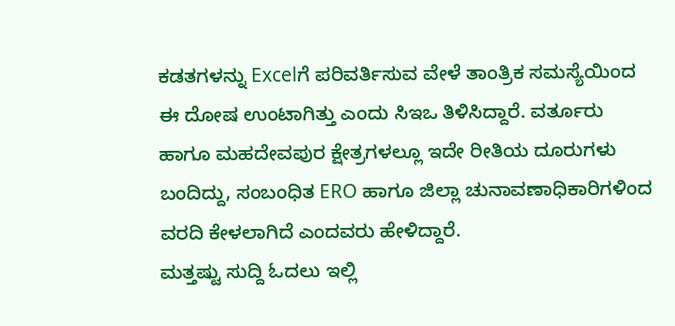ಕಡತಗಳನ್ನು Excelಗೆ ಪರಿವರ್ತಿಸುವ ವೇಳೆ ತಾಂತ್ರಿಕ ಸಮಸ್ಯೆಯಿಂದ ಈ ದೋಷ ಉಂಟಾಗಿತ್ತು ಎಂದು ಸಿಇಒ ತಿಳಿಸಿದ್ದಾರೆ. ವರ್ತೂರು ಹಾಗೂ ಮಹದೇವಪುರ ಕ್ಷೇತ್ರಗಳಲ್ಲೂ ಇದೇ ರೀತಿಯ ದೂರುಗಳು ಬಂದಿದ್ದು, ಸಂಬಂಧಿತ ERO ಹಾಗೂ ಜಿಲ್ಲಾ ಚುನಾವಣಾಧಿಕಾರಿಗಳಿಂದ ವರದಿ ಕೇಳಲಾಗಿದೆ ಎಂದವರು ಹೇಳಿದ್ದಾರೆ.
ಮತ್ತಷ್ಟು ಸುದ್ದಿ ಓದಲು ಇಲ್ಲಿ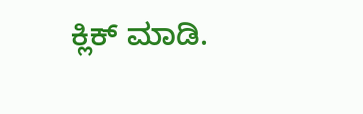ಕ್ಲಿಕ್ ಮಾಡಿ.